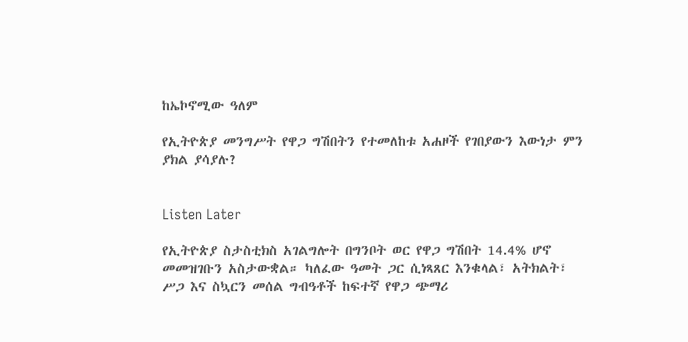ከኤኮኖሚው ዓለም

የኢትዮጵያ መንግሥት የዋጋ ግሽበትን የተመለከቱ አሐዞች የገበያውን እውነታ ምን ያክል ያሳያሉ?


Listen Later

የኢትዮጵያ ስታስቲክስ አገልግሎት በግንቦት ወር የዋጋ ግሽበት 14.4% ሆኖ መመዝገቡን አስታውቋል። ካለፈው ዓመት ጋር ሲነጻጸር እንቁላል፣ አትክልት፣ ሥጋ እና ስኳርን መሰል ግብዓቶች ከፍተኛ የዋጋ ጭማሪ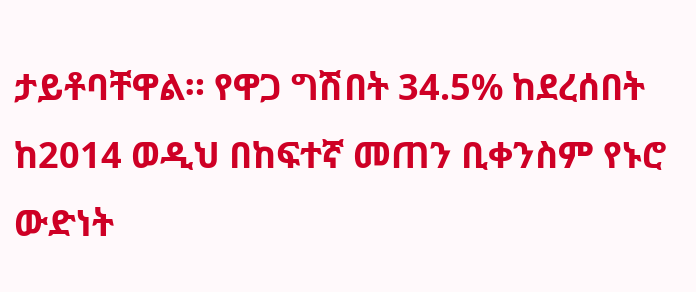ታይቶባቸዋል። የዋጋ ግሽበት 34.5% ከደረሰበት ከ2014 ወዲህ በከፍተኛ መጠን ቢቀንስም የኑሮ ውድነት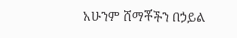አሁንም ሸማቾችን በኃይል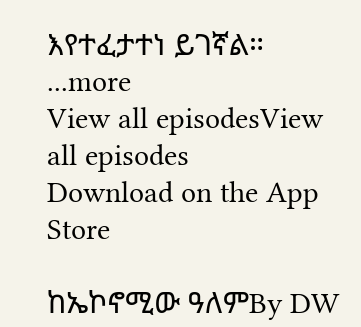እየተፈታተነ ይገኛል።
...more
View all episodesView all episodes
Download on the App Store

ከኤኮኖሚው ዓለምBy DW